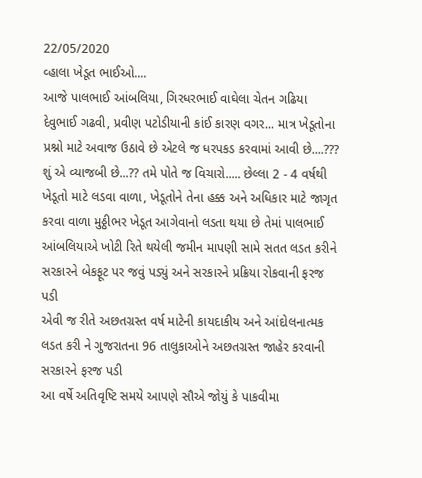22/05/2020
વ્હાલા ખેડૂત ભાઈઓ....
આજે પાલભાઈ આંબલિયા, ગિરધરભાઈ વાઘેલા ચેતન ગઢિયા દેવુભાઈ ગઢવી, પ્રવીણ પટોડીયાની કાંઈ કારણ વગર... માત્ર ખેડૂતોના પ્રશ્નો માટે અવાજ ઉઠાવે છે એટલે જ ધરપકડ કરવામાં આવી છે....??? શું એ વ્યાજબી છે...?? તમે પોતે જ વિચારો..... છેલ્લા 2 - 4 વર્ષથી ખેડૂતો માટે લડવા વાળા, ખેડૂતોને તેના હક્ક અને અધિકાર માટે જાગૃત કરવા વાળા મુઠ્ઠીભર ખેડૂત આગેવાનો લડતા થયા છે તેમાં પાલભાઈ આંબલિયાએ ખોટી રિતે થયેલી જમીન માપણી સામે સતત લડત કરીને સરકારને બેકફૂટ પર જવું પડ્યું અને સરકારને પ્રક્રિયા રોકવાની ફરજ પડી
એવી જ રીતે અછતગ્રસ્ત વર્ષ માટેની કાયદાકીય અને આંદોલનાત્મક લડત કરી ને ગુજરાતના 96 તાલુકાઓને અછતગ્રસ્ત જાહેર કરવાની સરકારને ફરજ પડી
આ વર્ષે અતિવૃષ્ટિ સમયે આપણે સૌએ જોયું કે પાકવીમા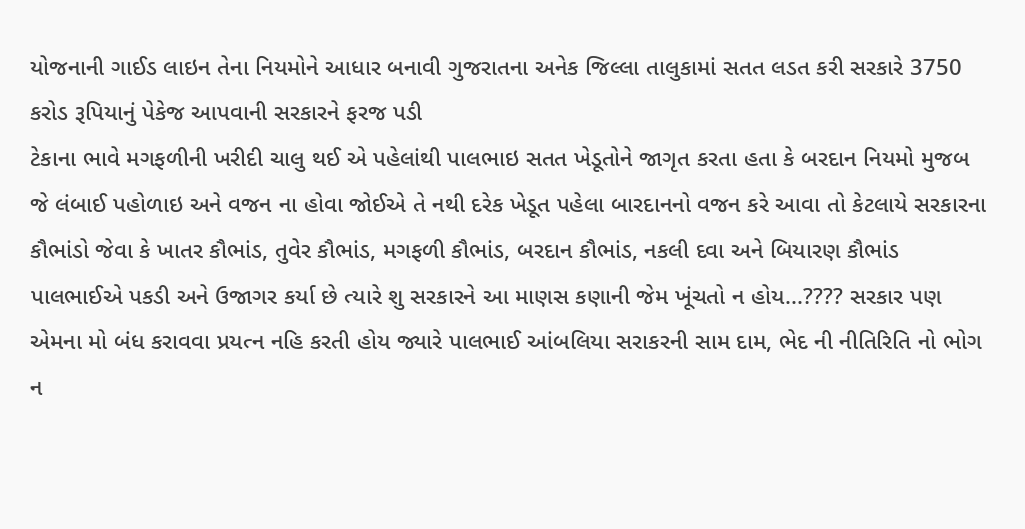યોજનાની ગાઈડ લાઇન તેના નિયમોને આધાર બનાવી ગુજરાતના અનેક જિલ્લા તાલુકામાં સતત લડત કરી સરકારે 3750 કરોડ રૂપિયાનું પેકેજ આપવાની સરકારને ફરજ પડી
ટેકાના ભાવે મગફળીની ખરીદી ચાલુ થઈ એ પહેલાંથી પાલભાઇ સતત ખેડૂતોને જાગૃત કરતા હતા કે બરદાન નિયમો મુજબ જે લંબાઈ પહોળાઇ અને વજન ના હોવા જોઈએ તે નથી દરેક ખેડૂત પહેલા બારદાનનો વજન કરે આવા તો કેટલાયે સરકારના કૌભાંડો જેવા કે ખાતર કૌભાંડ, તુવેર કૌભાંડ, મગફળી કૌભાંડ, બરદાન કૌભાંડ, નકલી દવા અને બિયારણ કૌભાંડ પાલભાઈએ પકડી અને ઉજાગર કર્યા છે ત્યારે શુ સરકારને આ માણસ કણાની જેમ ખૂંચતો ન હોય...???? સરકાર પણ એમના મો બંધ કરાવવા પ્રયત્ન નહિ કરતી હોય જ્યારે પાલભાઈ આંબલિયા સરાકરની સામ દામ, ભેદ ની નીતિરિતિ નો ભોગ ન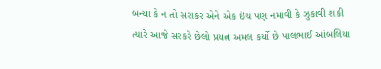બન્યા કે ન તો સરાકર એને એક ઇંચ પણ નમાવી કે ઝુકાવી શકી ત્યારે આજે સરકરે છેલો પ્રયત્ન અમલ કર્યો છે પાલભાઈ આંબલિયા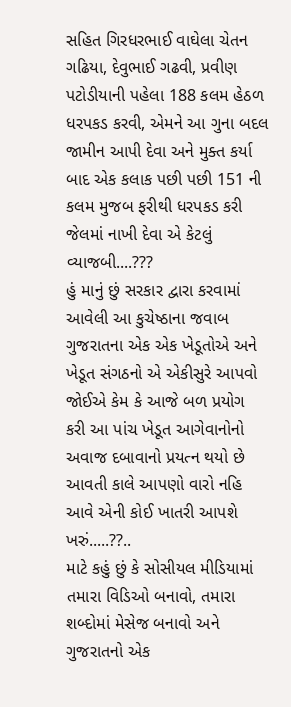સહિત ગિરધરભાઈ વાઘેલા ચેતન ગઢિયા, દેવુભાઈ ગઢવી, પ્રવીણ પટોડીયાની પહેલા 188 કલમ હેઠળ ધરપકડ કરવી, એમને આ ગુના બદલ જામીન આપી દેવા અને મુક્ત કર્યા બાદ એક કલાક પછી પછી 151 ની કલમ મુજબ ફરીથી ધરપકડ કરી જેલમાં નાખી દેવા એ કેટલું વ્યાજબી....???
હું માનું છું સરકાર દ્વારા કરવામાં આવેલી આ કુચેષ્ઠાના જવાબ ગુજરાતના એક એક ખેડૂતોએ અને ખેડૂત સંગઠનો એ એકીસુરે આપવો જોઈએ કેમ કે આજે બળ પ્રયોગ કરી આ પાંચ ખેડૂત આગેવાનોનો અવાજ દબાવાનો પ્રયત્ન થયો છે આવતી કાલે આપણો વારો નહિ આવે એની કોઈ ખાતરી આપશે ખરું.....??..
માટે કહું છું કે સોસીયલ મીડિયામાં તમારા વિડિઓ બનાવો, તમારા શબ્દોમાં મેસેજ બનાવો અને ગુજરાતનો એક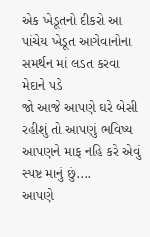એક ખેડૂતનો દીકરો આ પાંચેય ખેડૂત આગેવાનોના સમર્થન માં લડત કરવા મેદાને પડે
જો આજે આપણે ઘરે બેસી રહીશું તો આપણું ભવિષ્ય આપણને માફ નહિ કરે એવું સ્પષ્ટ માનું છું....
આપણે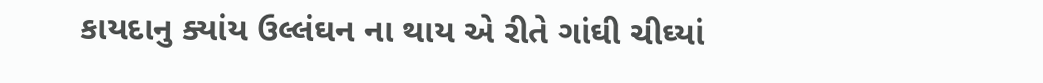કાયદાનુ ક્યાંય ઉલ્લંઘન ના થાય એ રીતે ગાંઘી ચીઘ્યાં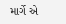માર્ગે એ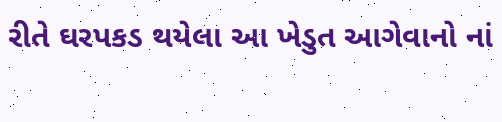રીતે ઘરપકડ થયેલા આ ખેડુત આગેવાનો નાં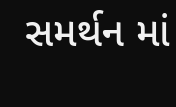સમર્થન માં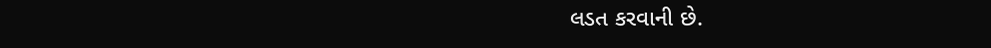લડત કરવાની છે.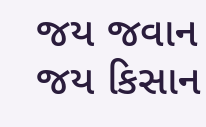જય જવાન જય કિસાન